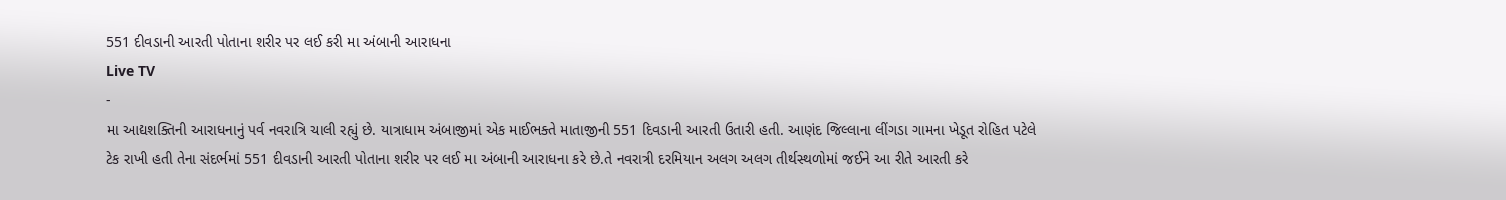551 દીવડાની આરતી પોતાના શરીર પર લઈ કરી મા અંબાની આરાધના
Live TV
-
મા આદ્યશક્તિની આરાધનાનું પર્વ નવરાત્રિ ચાલી રહ્યું છે. યાત્રાધામ અંબાજીમાં એક માઈભક્તે માતાજીની 551 દિવડાની આરતી ઉતારી હતી. આણંદ જિલ્લાના લીંગડા ગામના ખેડૂત રોહિત પટેલે ટેક રાખી હતી તેના સંદર્ભમાં 551 દીવડાની આરતી પોતાના શરીર પર લઈ મા અંબાની આરાધના કરે છે.તે નવરાત્રી દરમિયાન અલગ અલગ તીર્થસ્થળોમાં જઈને આ રીતે આરતી કરે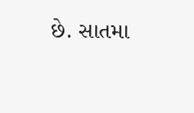છે. સાતમા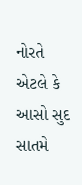નોરતે એટલે કે આસો સુદ સાતમે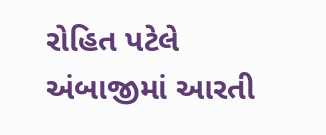રોહિત પટેલે અંબાજીમાં આરતી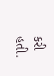કરી હતી.